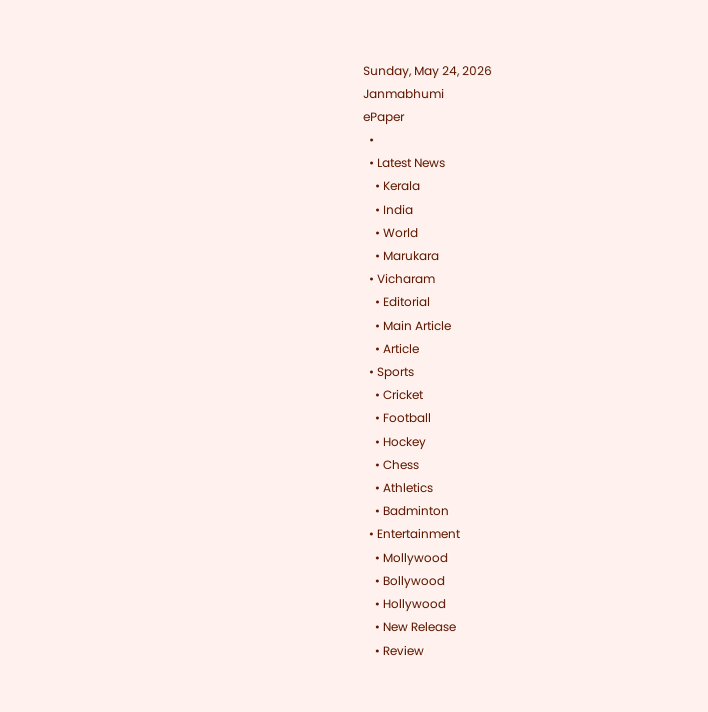Sunday, May 24, 2026
Janmabhumi
ePaper
  •
  • Latest News
    • Kerala
    • India
    • World
    • Marukara
  • Vicharam
    • Editorial
    • Main Article
    • Article
  • Sports
    • Cricket
    • Football
    • Hockey
    • Chess
    • Athletics
    • Badminton
  • Entertainment
    • Mollywood
    • Bollywood
    • Hollywood
    • New Release
    • Review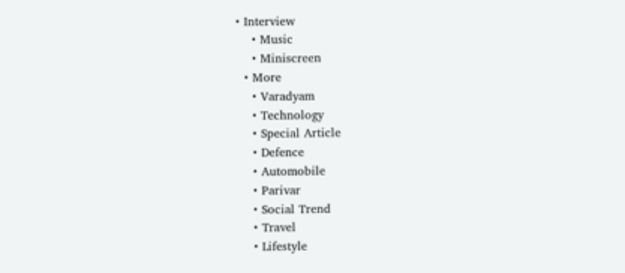• Interview
    • Music
    • Miniscreen
  • More
    • Varadyam
    • Technology
    • Special Article
    • Defence
    • Automobile
    • Parivar
    • Social Trend
    • Travel
    • Lifestyle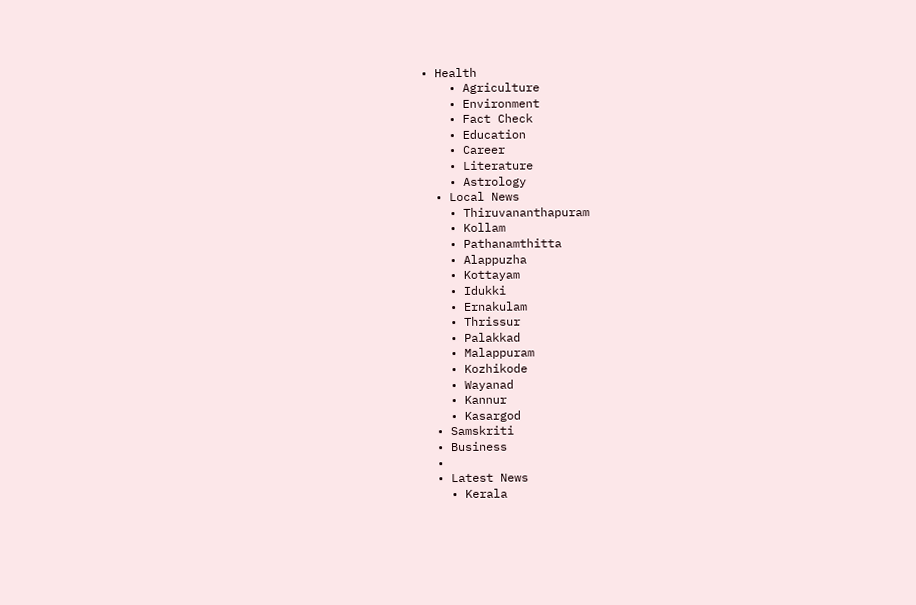• Health
    • Agriculture
    • Environment
    • Fact Check
    • Education
    • Career
    • Literature
    • Astrology
  • Local News
    • Thiruvananthapuram
    • Kollam
    • Pathanamthitta
    • Alappuzha
    • Kottayam
    • Idukki
    • Ernakulam
    • Thrissur
    • Palakkad
    • Malappuram
    • Kozhikode
    • Wayanad
    • Kannur
    • Kasargod
  • Samskriti
  • Business
  •
  • Latest News
    • Kerala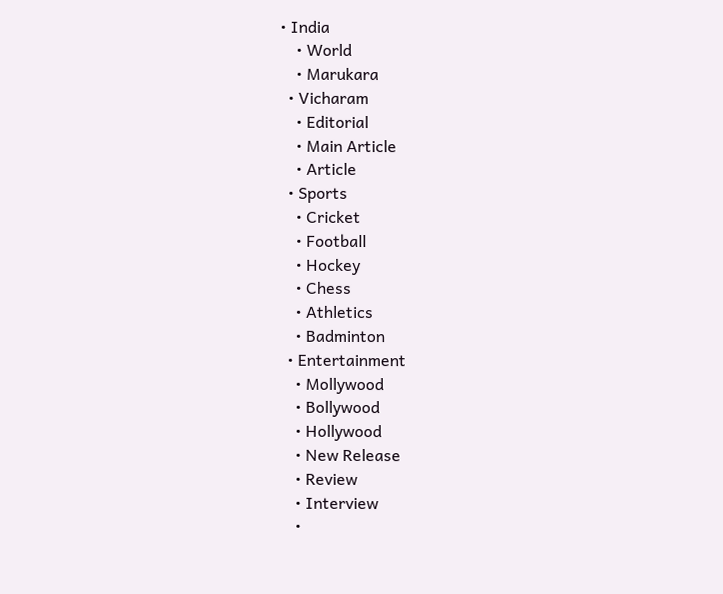• India
    • World
    • Marukara
  • Vicharam
    • Editorial
    • Main Article
    • Article
  • Sports
    • Cricket
    • Football
    • Hockey
    • Chess
    • Athletics
    • Badminton
  • Entertainment
    • Mollywood
    • Bollywood
    • Hollywood
    • New Release
    • Review
    • Interview
    •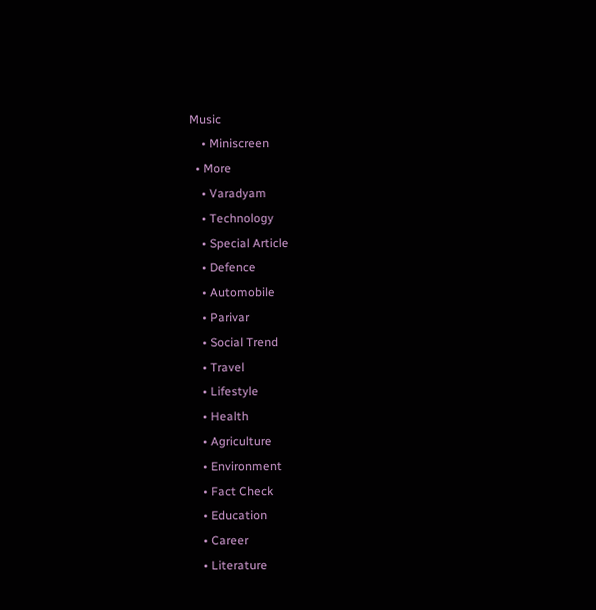Music
    • Miniscreen
  • More
    • Varadyam
    • Technology
    • Special Article
    • Defence
    • Automobile
    • Parivar
    • Social Trend
    • Travel
    • Lifestyle
    • Health
    • Agriculture
    • Environment
    • Fact Check
    • Education
    • Career
    • Literature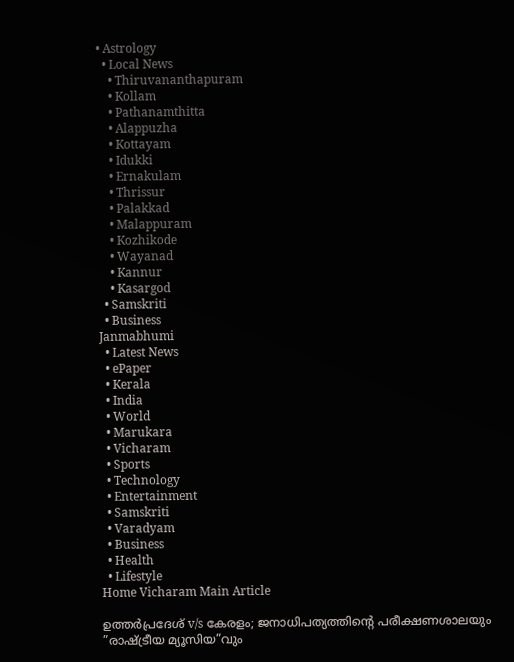• Astrology
  • Local News
    • Thiruvananthapuram
    • Kollam
    • Pathanamthitta
    • Alappuzha
    • Kottayam
    • Idukki
    • Ernakulam
    • Thrissur
    • Palakkad
    • Malappuram
    • Kozhikode
    • Wayanad
    • Kannur
    • Kasargod
  • Samskriti
  • Business
Janmabhumi
  • Latest News
  • ePaper
  • Kerala
  • India
  • World
  • Marukara
  • Vicharam
  • Sports
  • Technology
  • Entertainment
  • Samskriti
  • Varadyam
  • Business
  • Health
  • Lifestyle
Home Vicharam Main Article

ഉത്തര്‍പ്രദേശ് v/s കേരളം; ജനാധിപത്യത്തിന്റെ പരീക്ഷണശാലയും ”രാഷ്‌ട്രീയ മ്യൂസിയ”വും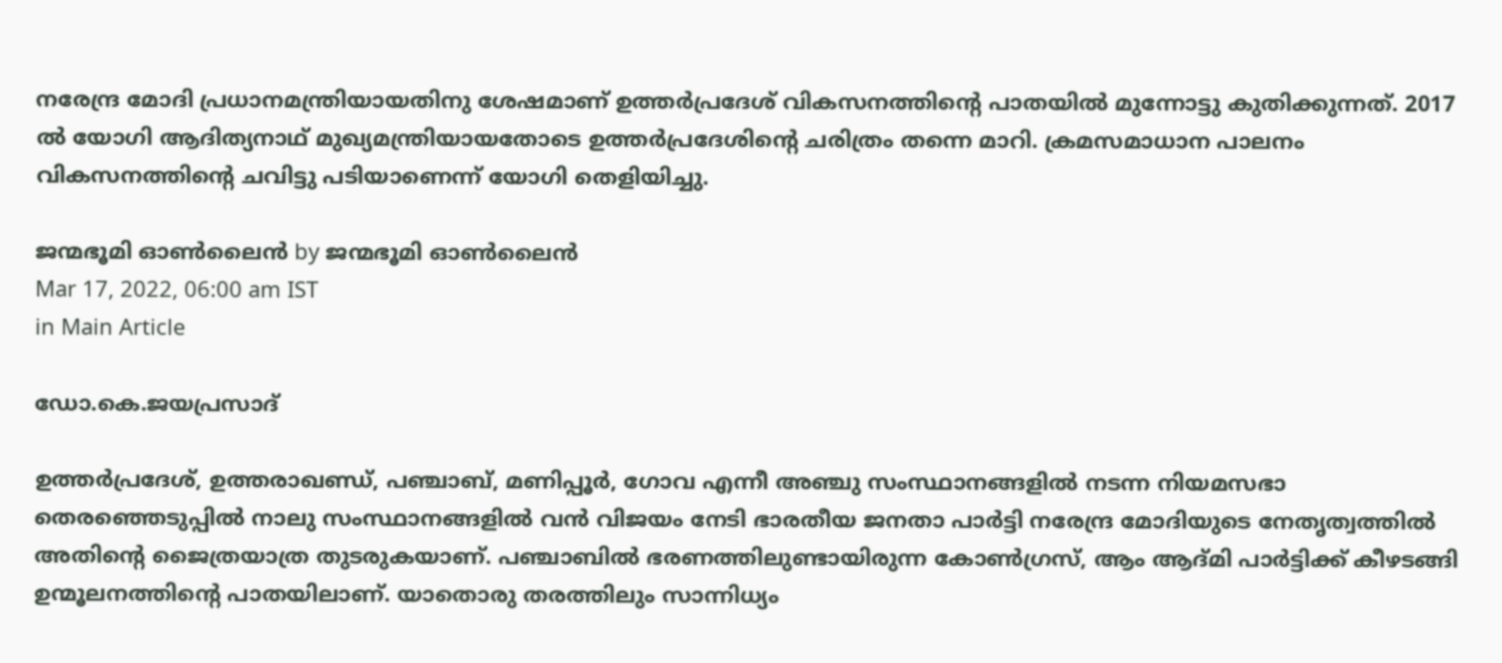നരേന്ദ്ര മോദി പ്രധാനമന്ത്രിയായതിനു ശേഷമാണ് ഉത്തര്‍പ്രദേശ് വികസനത്തിന്റെ പാതയില്‍ മുന്നോട്ടു കുതിക്കുന്നത്. 2017 ല്‍ യോഗി ആദിത്യനാഥ് മുഖ്യമന്ത്രിയായതോടെ ഉത്തര്‍പ്രദേശിന്റെ ചരിത്രം തന്നെ മാറി. ക്രമസമാധാന പാലനം വികസനത്തിന്റെ ചവിട്ടു പടിയാണെന്ന് യോഗി തെളിയിച്ചു.

ജന്മഭൂമി ഓണ്‍ലൈന്‍ by ജന്മഭൂമി ഓണ്‍ലൈന്‍
Mar 17, 2022, 06:00 am IST
in Main Article

ഡോ.കെ.ജയപ്രസാദ്

ഉത്തര്‍പ്രദേശ്, ഉത്തരാഖണ്ഡ്, പഞ്ചാബ്, മണിപ്പൂര്‍, ഗോവ എന്നീ അഞ്ചു സംസ്ഥാനങ്ങളില്‍ നടന്ന നിയമസഭാ തെരഞ്ഞെടുപ്പില്‍ നാലു സംസ്ഥാനങ്ങളില്‍ വന്‍ വിജയം നേടി ഭാരതീയ ജനതാ പാര്‍ട്ടി നരേന്ദ്ര മോദിയുടെ നേതൃത്വത്തില്‍ അതിന്റെ ജൈത്രയാത്ര തുടരുകയാണ്. പഞ്ചാബില്‍ ഭരണത്തിലുണ്ടായിരുന്ന കോണ്‍ഗ്രസ്, ആം ആദ്മി പാര്‍ട്ടിക്ക് കീഴടങ്ങി ഉന്മൂലനത്തിന്റെ പാതയിലാണ്. യാതൊരു തരത്തിലും സാന്നിധ്യം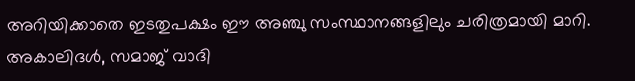അറിയിക്കാതെ ഇടതുപക്ഷം ഈ അഞ്ചു സംസ്ഥാനങ്ങളിലും ചരിത്രമായി മാറി. അകാലിദള്‍, സമാജ് വാദി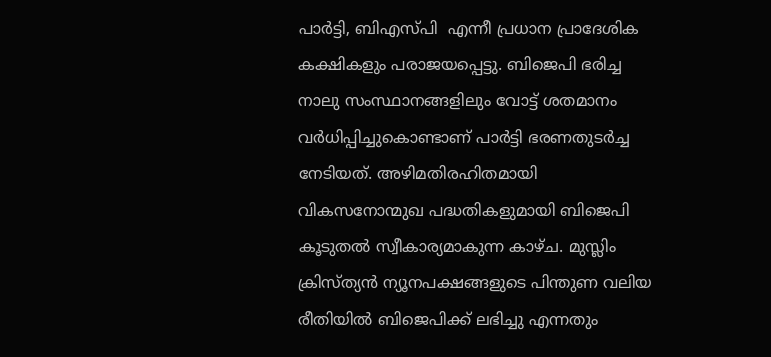പാര്‍ട്ടി, ബിഎസ്പി  എന്നീ പ്രധാന പ്രാദേശിക കക്ഷികളും പരാജയപ്പെട്ടു. ബിജെപി ഭരിച്ച നാലു സംസ്ഥാനങ്ങളിലും വോട്ട് ശതമാനം വര്‍ധിപ്പിച്ചുകൊണ്ടാണ് പാര്‍ട്ടി ഭരണതുടര്‍ച്ച നേടിയത്. അഴിമതിരഹിതമായി വികസനോന്മുഖ പദ്ധതികളുമായി ബിജെപി  കൂടുതല്‍ സ്വീകാര്യമാകുന്ന കാഴ്ച. മുസ്ലിം ക്രിസ്ത്യന്‍ ന്യൂനപക്ഷങ്ങളുടെ പിന്തുണ വലിയ രീതിയില്‍ ബിജെപിക്ക് ലഭിച്ചു എന്നതും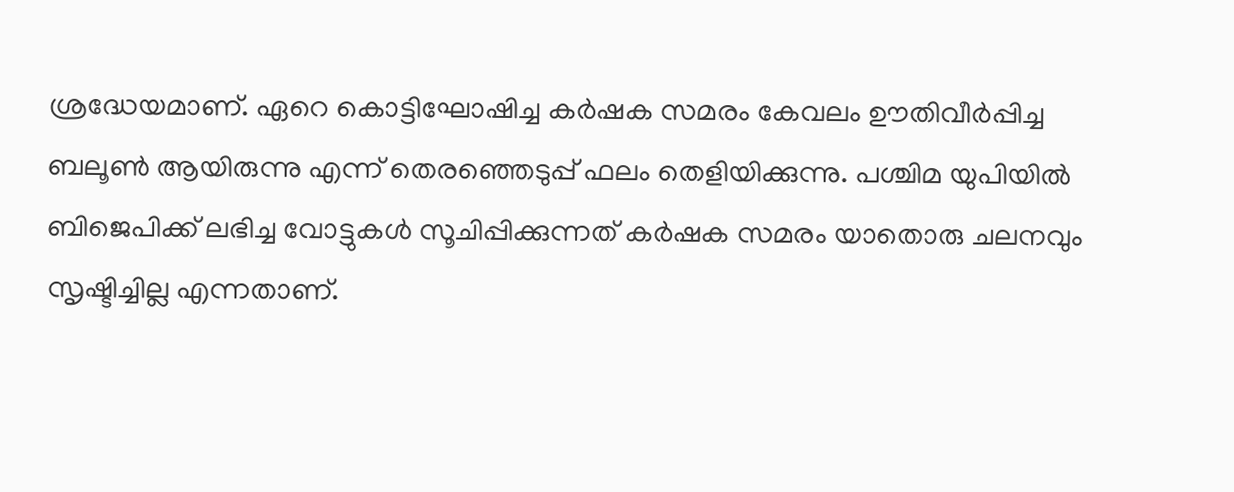ശ്രദ്ധേയമാണ്. ഏറെ കൊട്ടിഘോഷിച്ച കര്‍ഷക സമരം കേവലം ഊതിവീര്‍പ്പിച്ച ബലൂണ്‍ ആയിരുന്നു എന്ന് തെരഞ്ഞെടുപ്പ് ഫലം തെളിയിക്കുന്നു. പശ്ചിമ യുപിയില്‍ ബിജെപിക്ക് ലഭിച്ച വോട്ടുകള്‍ സൂചിപ്പിക്കുന്നത് കര്‍ഷക സമരം യാതൊരു ചലനവും സൃഷ്ടിച്ചില്ല എന്നതാണ്.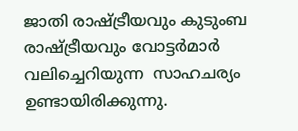ജാതി രാഷ്‌ട്രീയവും കുടുംബ രാഷ്‌ട്രീയവും വോട്ടര്‍മാര്‍ വലിച്ചെറിയുന്ന  സാഹചര്യം ഉണ്ടായിരിക്കുന്നു.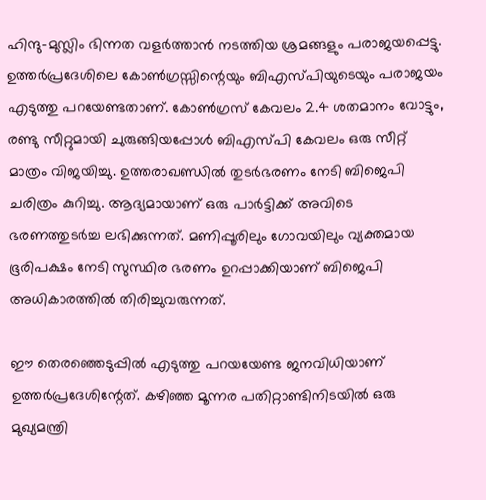ഹിന്ദു-മുസ്ലിം ഭിന്നത വളര്‍ത്താന്‍ നടത്തിയ ശ്രമങ്ങളും പരാജയപ്പെട്ടു. ഉത്തര്‍പ്രദേശിലെ കോണ്‍ഗ്രസ്സിന്റെയും ബിഎസ്പിയുടെയും പരാജയം എടുത്തു പറയേണ്ടതാണ്. കോണ്‍ഗ്രസ് കേവലം 2.4 ശതമാനം വോട്ടും, രണ്ടു സീറ്റുമായി ചുരുങ്ങിയപ്പോള്‍ ബിഎസ്പി കേവലം ഒരു സീറ്റ് മാത്രം വിജയിച്ചു. ഉത്തരാഖണ്ഡില്‍ തുടര്‍ഭരണം നേടി ബിജെപി ചരിത്രം കുറിച്ചു. ആദ്യമായാണ് ഒരു പാര്‍ട്ടിക്ക് അവിടെ ഭരണത്തുടര്‍ച്ച ലഭിക്കുന്നത്. മണിപ്പൂരിലും ഗോവയിലും വ്യക്തമായ ഭൂരിപക്ഷം നേടി സുസ്ഥിര ഭരണം ഉറപ്പാക്കിയാണ് ബിജെപി അധികാരത്തില്‍ തിരിച്ചുവരുന്നത്.

ഈ തെരഞ്ഞെടുപ്പില്‍ എടുത്തു പറയയേണ്ട ജനവിധിയാണ് ഉത്തര്‍പ്രദേശിന്റേത്. കഴിഞ്ഞ മൂന്നര പതിറ്റാണ്ടിനിടയില്‍ ഒരു മുഖ്യമന്ത്രി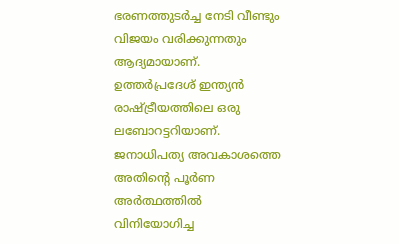ഭരണത്തുടര്‍ച്ച നേടി വീണ്ടും വിജയം വരിക്കുന്നതും ആദ്യമായാണ്. ഉത്തര്‍പ്രദേശ് ഇന്ത്യന്‍ രാഷ്‌ട്രീയത്തിലെ ഒരു ലബോറട്ടറിയാണ്. ജനാധിപത്യ അവകാശത്തെ അതിന്റെ പൂര്‍ണ അര്‍ത്ഥത്തില്‍ വിനിയോഗിച്ച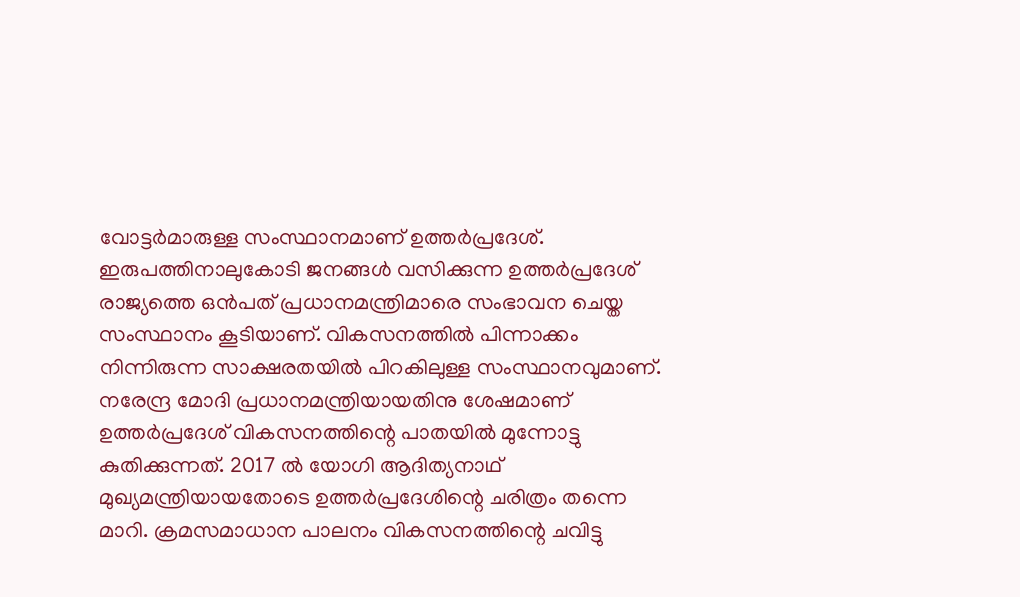വോട്ടര്‍മാരുള്ള സംസ്ഥാനമാണ് ഉത്തര്‍പ്രദേശ്. ഇരുപത്തിനാലുകോടി ജനങ്ങള്‍ വസിക്കുന്ന ഉത്തര്‍പ്രദേശ് രാജ്യത്തെ ഒന്‍പത് പ്രധാനമന്ത്രിമാരെ സംഭാവന ചെയ്ത സംസ്ഥാനം കൂടിയാണ്. വികസനത്തില്‍ പിന്നാക്കം നിന്നിരുന്ന സാക്ഷരതയില്‍ പിറകിലുള്ള സംസ്ഥാനവുമാണ്. നരേന്ദ്ര മോദി പ്രധാനമന്ത്രിയായതിനു ശേഷമാണ് ഉത്തര്‍പ്രദേശ് വികസനത്തിന്റെ പാതയില്‍ മുന്നോട്ടു കുതിക്കുന്നത്. 2017 ല്‍ യോഗി ആദിത്യനാഥ് മുഖ്യമന്ത്രിയായതോടെ ഉത്തര്‍പ്രദേശിന്റെ ചരിത്രം തന്നെ മാറി. ക്രമസമാധാന പാലനം വികസനത്തിന്റെ ചവിട്ടു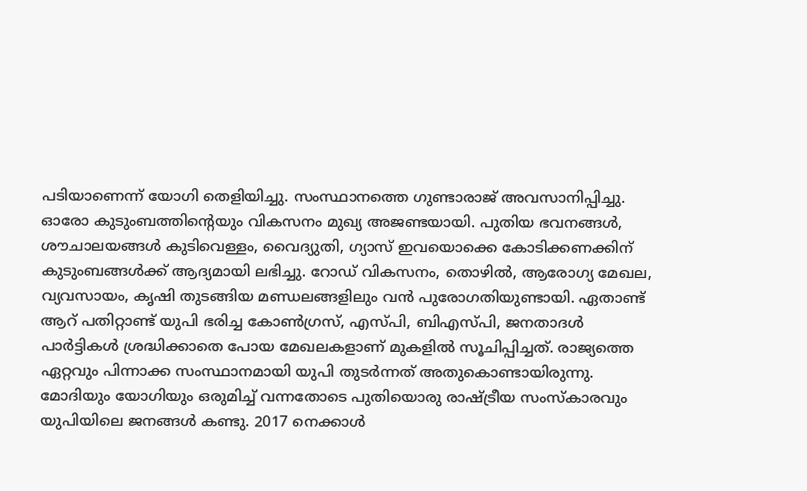പടിയാണെന്ന് യോഗി തെളിയിച്ചു. സംസ്ഥാനത്തെ ഗുണ്ടാരാജ് അവസാനിപ്പിച്ചു. ഓരോ കുടുംബത്തിന്റെയും വികസനം മുഖ്യ അജണ്ടയായി. പുതിയ ഭവനങ്ങള്‍, ശൗചാലയങ്ങള്‍ കുടിവെള്ളം, വൈദ്യുതി, ഗ്യാസ് ഇവയൊക്കെ കോടിക്കണക്കിന് കുടുംബങ്ങള്‍ക്ക് ആദ്യമായി ലഭിച്ചു. റോഡ് വികസനം, തൊഴില്‍, ആരോഗ്യ മേഖല, വ്യവസായം, കൃഷി തുടങ്ങിയ മണ്ഡലങ്ങളിലും വന്‍ പുരോഗതിയുണ്ടായി. ഏതാണ്ട് ആറ് പതിറ്റാണ്ട് യുപി ഭരിച്ച കോണ്‍ഗ്രസ്, എസ്പി, ബിഎസ്പി, ജനതാദള്‍ പാര്‍ട്ടികള്‍ ശ്രദ്ധിക്കാതെ പോയ മേഖലകളാണ് മുകളില്‍ സൂചിപ്പിച്ചത്. രാജ്യത്തെ ഏറ്റവും പിന്നാക്ക സംസ്ഥാനമായി യുപി തുടര്‍ന്നത് അതുകൊണ്ടായിരുന്നു. മോദിയും യോഗിയും ഒരുമിച്ച് വന്നതോടെ പുതിയൊരു രാഷ്‌ട്രീയ സംസ്‌കാരവും യുപിയിലെ ജനങ്ങള്‍ കണ്ടു. 2017 നെക്കാള്‍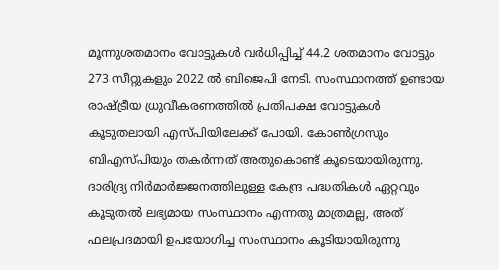മൂന്നുശതമാനം വോട്ടുകള്‍ വര്‍ധിപ്പിച്ച് 44.2 ശതമാനം വോട്ടും 273 സീറ്റുകളും 2022 ല്‍ ബിജെപി നേടി. സംസ്ഥാനത്ത് ഉണ്ടായ രാഷ്‌ട്രീയ ധ്രുവീകരണത്തില്‍ പ്രതിപക്ഷ വോട്ടുകള്‍ കൂടുതലായി എസ്പിയിലേക്ക് പോയി. കോണ്‍ഗ്രസും ബിഎസ്പിയും തകര്‍ന്നത് അതുകൊണ്ട് കൂടെയായിരുന്നു. ദാരിദ്ര്യ നിര്‍മാര്‍ജ്ജനത്തിലുള്ള കേന്ദ്ര പദ്ധതികള്‍ ഏറ്റവും കൂടുതല്‍ ലഭ്യമായ സംസ്ഥാനം എന്നതു മാത്രമല്ല, അത് ഫലപ്രദമായി ഉപയോഗിച്ച സംസ്ഥാനം കൂടിയായിരുന്നു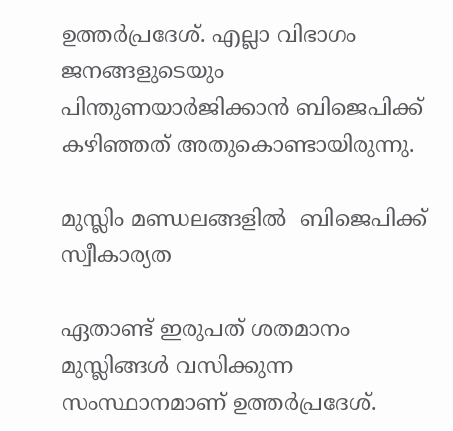ഉത്തര്‍പ്രദേശ്. എല്ലാ വിഭാഗം ജനങ്ങളുടെയും പിന്തുണയാര്‍ജിക്കാന്‍ ബിജെപിക്ക് കഴിഞ്ഞത് അതുകൊണ്ടായിരുന്നു.

മുസ്ലിം മണ്ഡലങ്ങളില്‍  ബിജെപിക്ക് സ്വീകാര്യത

ഏതാണ്ട് ഇരുപത് ശതമാനം മുസ്ലിങ്ങള്‍ വസിക്കുന്ന സംസ്ഥാനമാണ് ഉത്തര്‍പ്രദേശ്.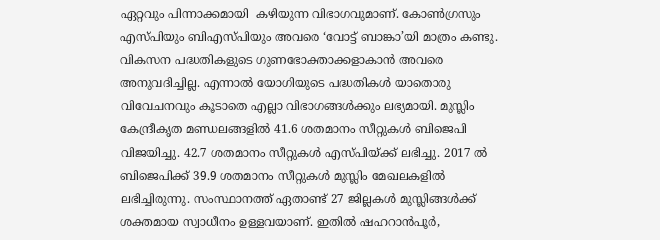ഏറ്റവും പിന്നാക്കമായി  കഴിയുന്ന വിഭാഗവുമാണ്. കോണ്‍ഗ്രസും എസ്പിയും ബിഎസ്പിയും അവരെ ‘വോട്ട് ബാങ്കാ’യി മാത്രം കണ്ടു. വികസന പദ്ധതികളുടെ ഗുണഭോക്താക്കളാകാന്‍ അവരെ അനുവദിച്ചില്ല. എന്നാല്‍ യോഗിയുടെ പദ്ധതികള്‍ യാതൊരു വിവേചനവും കൂടാതെ എല്ലാ വിഭാഗങ്ങള്‍ക്കും ലഭ്യമായി. മുസ്ലിം കേന്ദ്രീകൃത മണ്ഡലങ്ങളില്‍ 41.6 ശതമാനം സീറ്റുകള്‍ ബിജെപി വിജയിച്ചു. 42.7 ശതമാനം സീറ്റുകള്‍ എസ്പിയ്‌ക്ക് ലഭിച്ചു. 2017 ല്‍ ബിജെപിക്ക് 39.9 ശതമാനം സീറ്റുകള്‍ മുസ്ലിം മേഖലകളില്‍ ലഭിച്ചിരുന്നു. സംസ്ഥാനത്ത് ഏതാണ്ട് 27 ജില്ലകള്‍ മുസ്ലിങ്ങള്‍ക്ക് ശക്തമായ സ്വാധീനം ഉള്ളവയാണ്. ഇതില്‍ ഷഹറാന്‍പൂര്‍,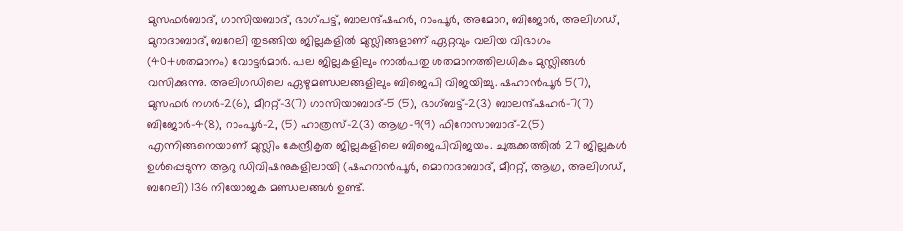മുസഫര്‍ബാദ്, ഗാസിയബാദ്, ഭാഗ്പട്ട്, ബാലന്ദ്ഷഹര്‍, റാംപൂര്‍, അമോറ, ബിജോര്‍, അലിഗഡ്, മുറാദാബാദ്, ബറേലി തുടങ്ങിയ ജില്ലകളില്‍ മുസ്ലിങ്ങളാണ് ഏറ്റവും വലിയ വിഭാഗം (40+ശതമാനം) വോട്ടര്‍മാര്‍. പല ജില്ലകളിലും നാല്‍പതു ശതമാനത്തിലധികം മുസ്ലിങ്ങള്‍ വസിക്കുന്നു. അലിഗഡിലെ ഏഴുമണ്ഡലങ്ങളിലും ബിജെപി വിജയിച്ചു. ഷഹാന്‍പൂര്‍ 5(7), മുസഫര്‍ നഗര്‍-2(6), മീററ്റ്-3(7) ഗാസിയാബാദ്-5 (5), ഭാഗ്ബട്ട്-2(3) ബാലന്ദ്ഷഹര്‍-7(7) ബിജോര്‍-4(8), റാംപൂര്‍-2, (5) ഹാത്രസ്-2(3) ആഗ്ര-9(9) ഫിറോസാബാദ്-2(5) എന്നിങ്ങനെയാണ് മുസ്ലിം കേന്ദ്രീകൃത ജില്ലകളിലെ ബിജെപിവിജയം. ചുരുക്കത്തില്‍ 27 ജില്ലകള്‍ ഉള്‍പ്പെടുന്ന ആറു ഡിവിഷനുകളിലായി (ഷഹറാന്‍പൂര്‍, മൊറാദാബാദ്, മീററ്റ്, ആഗ്ര, അലിഗഡ്, ബറേലി) 136 നിയോജക മണ്ഡലങ്ങള്‍ ഉണ്ട്.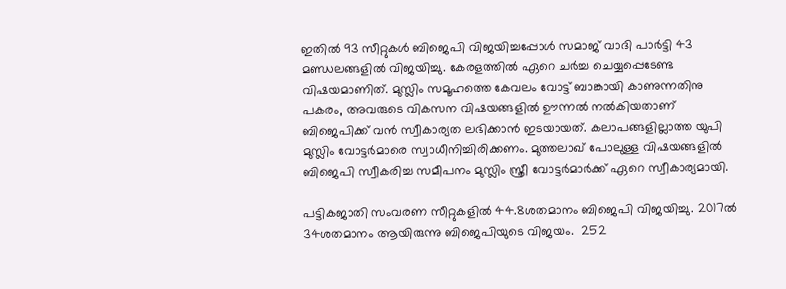ഇതില്‍ 93 സീറ്റുകള്‍ ബിജെപി വിജയിച്ചപ്പോള്‍ സമാജ് വാദി പാര്‍ട്ടി 43 മണ്ഡലങ്ങളില്‍ വിജയിച്ചു. കേരളത്തില്‍ ഏറെ ചര്‍ച്ച ചെയ്യപ്പെടേണ്ട വിഷയമാണിത്. മുസ്ലിം സമൂഹത്തെ കേവലം വോട്ട് ബാങ്കായി കാണുന്നതിനു പകരം, അവരുടെ വികസന വിഷയങ്ങളില്‍ ഊന്നല്‍ നല്‍കിയതാണ് ബിജെപിക്ക് വന്‍ സ്വീകാര്യത ലഭിക്കാന്‍ ഇടയായത്. കലാപങ്ങളില്ലാത്ത യുപി മുസ്ലിം വോട്ടര്‍മാരെ സ്വാധീനിച്ചിരിക്കണം. മുത്തലാഖ് പോലുള്ള വിഷയങ്ങളില്‍ ബിജെപി സ്വീകരിച്ച സമീപനം മുസ്ലിം സ്ത്രീ വോട്ടര്‍മാര്‍ക്ക് ഏറെ സ്വീകാര്യമായി.

പട്ടികജാതി സംവരണ സീറ്റുകളില്‍ 44.8ശതമാനം ബിജെപി വിജയിച്ചു. 2017ല്‍ 34ശതമാനം ആയിരുന്നു ബിജെപിയുടെ വിജയം.  252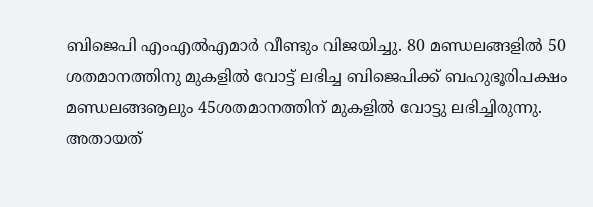ബിജെപി എംഎല്‍എമാര്‍ വീണ്ടും വിജയിച്ചു. 80 മണ്ഡലങ്ങളില്‍ 50 ശതമാനത്തിനു മുകളില്‍ വോട്ട് ലഭിച്ച ബിജെപിക്ക് ബഹുഭൂരിപക്ഷം മണ്ഡലങ്ങൡലും 45ശതമാനത്തിന് മുകളില്‍ വോട്ടു ലഭിച്ചിരുന്നു. അതായത്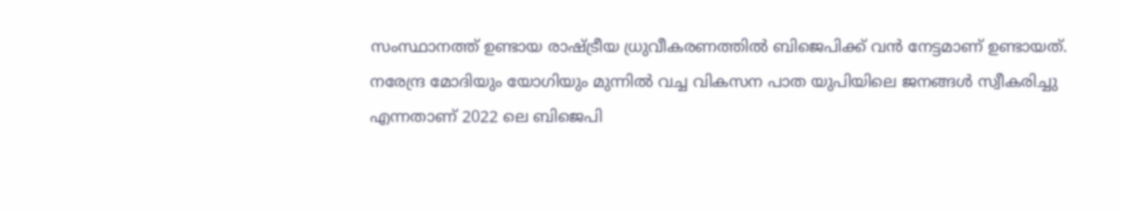സംസ്ഥാനത്ത് ഉണ്ടായ രാഷ്‌ട്രീയ ധ്രുവീകരണത്തില്‍ ബിജെപിക്ക് വന്‍ നേട്ടമാണ് ഉണ്ടായത്. നരേന്ദ്ര മോദിയും യോഗിയും മുന്നില്‍ വച്ച വികസന പാത യുപിയിലെ ജനങ്ങള്‍ സ്വീകരിച്ചു എന്നതാണ് 2022 ലെ ബിജെപി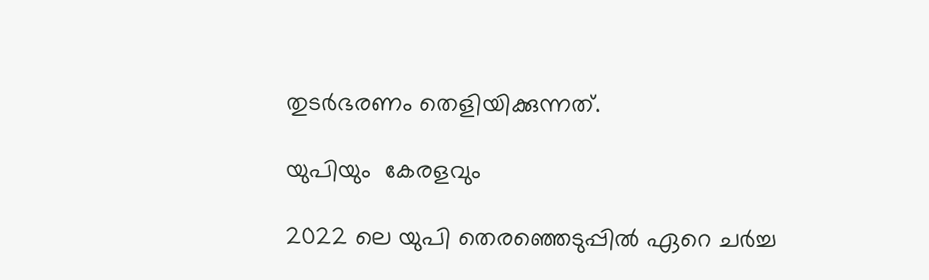തുടര്‍ഭരണം തെളിയിക്കുന്നത്.

യുപിയും  കേരളവും

2022 ലെ യുപി തെരഞ്ഞെടുപ്പില്‍ ഏറെ ചര്‍ച്ച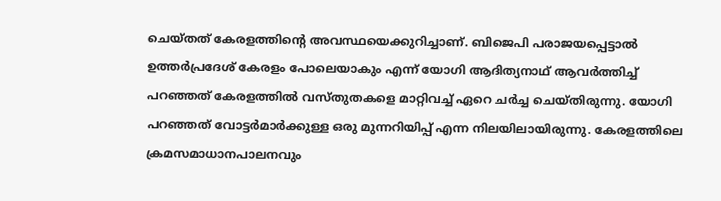ചെയ്തത് കേരളത്തിന്റെ അവസ്ഥയെക്കുറിച്ചാണ്. ബിജെപി പരാജയപ്പെട്ടാല്‍ ഉത്തര്‍പ്രദേശ് കേരളം പോലെയാകും എന്ന് യോഗി ആദിത്യനാഥ് ആവര്‍ത്തിച്ച് പറഞ്ഞത് കേരളത്തില്‍ വസ്തുതകളെ മാറ്റിവച്ച് ഏറെ ചര്‍ച്ച ചെയ്തിരുന്നു. യോഗി പറഞ്ഞത് വോട്ടര്‍മാര്‍ക്കുള്ള ഒരു മുന്നറിയിപ്പ് എന്ന നിലയിലായിരുന്നു. കേരളത്തിലെ ക്രമസമാധാനപാലനവും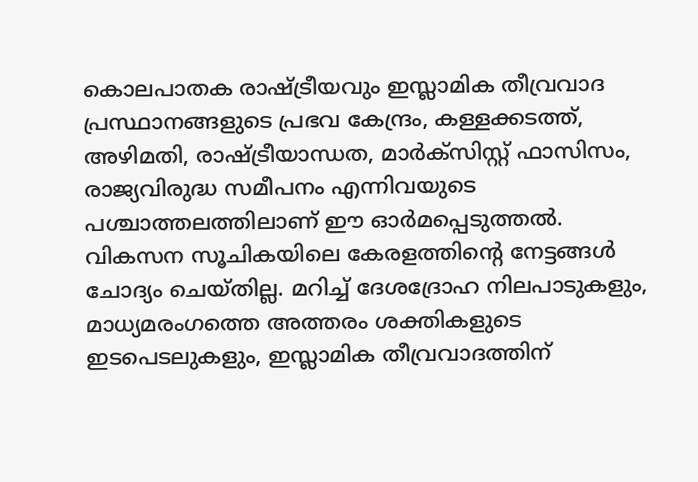കൊലപാതക രാഷ്‌ട്രീയവും ഇസ്ലാമിക തീവ്രവാദ പ്രസ്ഥാനങ്ങളുടെ പ്രഭവ കേന്ദ്രം, കള്ളക്കടത്ത്, അഴിമതി, രാഷ്‌ട്രീയാന്ധത, മാര്‍ക്‌സിസ്റ്റ് ഫാസിസം, രാജ്യവിരുദ്ധ സമീപനം എന്നിവയുടെ പശ്ചാത്തലത്തിലാണ് ഈ ഓര്‍മപ്പെടുത്തല്‍. വികസന സൂചികയിലെ കേരളത്തിന്റെ നേട്ടങ്ങള്‍ ചോദ്യം ചെയ്തില്ല. മറിച്ച് ദേശദ്രോഹ നിലപാടുകളും, മാധ്യമരംഗത്തെ അത്തരം ശക്തികളുടെ ഇടപെടലുകളും, ഇസ്ലാമിക തീവ്രവാദത്തിന്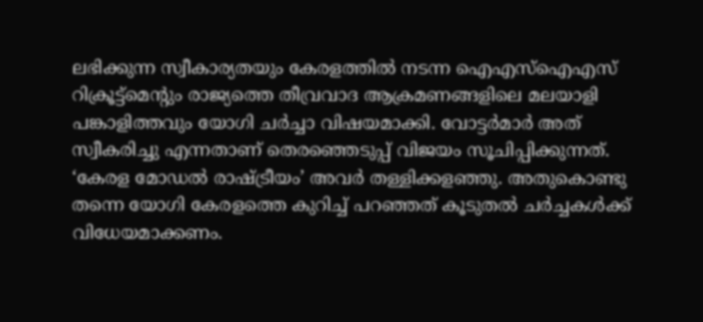ലഭിക്കുന്ന സ്വീകാര്യതയും കേരളത്തില്‍ നടന്ന ഐഎസ്‌ഐഎസ് റിക്രൂട്ട്‌മെന്റും രാജ്യത്തെ തീവ്രവാദ ആക്രമണങ്ങളിലെ മലയാളി പങ്കാളിത്തവും യോഗി ചര്‍ച്ചാ വിഷയമാക്കി. വോട്ടര്‍മാര്‍ അത് സ്വീകരിച്ചു എന്നതാണ് തെരഞ്ഞെടുപ്പ് വിജയം സൂചിപ്പിക്കുന്നത്. ‘കേരള മോഡല്‍ രാഷ്‌ട്രീയം’ അവര്‍ തള്ളിക്കളഞ്ഞു. അതുകൊണ്ടു തന്നെ യോഗി കേരളത്തെ കുറിച്ച് പറഞ്ഞത് കൂടുതല്‍ ചര്‍ച്ചകള്‍ക്ക് വിധേയമാക്കണം.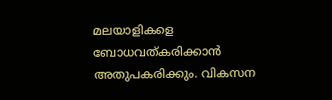മലയാളികളെ ബോധവത്കരിക്കാന്‍ അതുപകരിക്കും. വികസന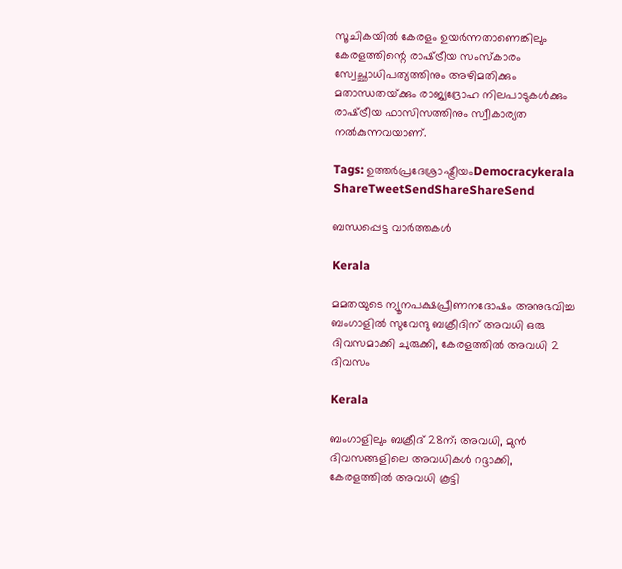സൂചികയില്‍ കേരളം ഉയര്‍ന്നതാണെങ്കിലും കേരളത്തിന്റെ രാഷ്‌ട്രീയ സംസ്‌കാരം സ്വേച്ഛാധിപത്യത്തിനും അഴിമതിക്കും മതാന്ധതയ്‌ക്കും രാജ്യദ്രോഹ നിലപാടുകള്‍ക്കും രാഷ്‌ട്രീയ ഫാസിസത്തിനും സ്വീകാര്യത നല്‍കുന്നവയാണ്.

Tags: ഉത്തര്‍പ്രദേശ്രാഷ്ട്രീയംDemocracykerala
ShareTweetSendShareShareSend

ബന്ധപ്പെട്ട വാര്‍ത്തകള്‍

Kerala

മമതയുടെ ന്യൂനപക്ഷപ്രീണനദോഷം അനുഭവിച്ച ബംഗാളില്‍ സുവേന്ദു ബക്രീദിന് അവധി ഒരു ദിവസമാക്കി ചുരുക്കി, കേരളത്തില്‍ അവധി 2 ദിവസം

Kerala

ബംഗാളിലും ബക്രീദ് 28ന്; അവധി, മുൻ ദിവസങ്ങളിലെ അവധികൾ റദ്ദാക്കി, കേരളത്തിൽ അവധി കൂട്ടി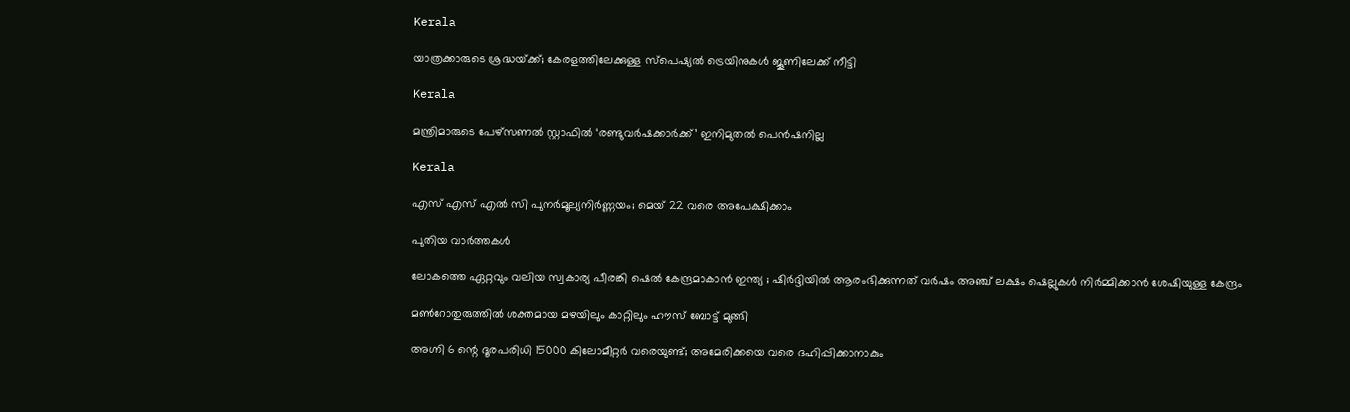Kerala

യാത്രക്കാരുടെ ശ്രദ്ധയ്‌ക്ക്; കേരളത്തിലേക്കുള്ള സ്പെഷ്യല്‍ ട്രെയിനുകള്‍ ജൂണിലേക്ക് നീട്ടി

Kerala

മന്ത്രിമാരുടെ പേഴ്‌സണൽ സ്റ്റാഫിൽ ‘രണ്ടുവർഷക്കാർക്ക്’ ഇനിമുതൽ പെൻഷനില്ല

Kerala

എസ് എസ് എല്‍ സി പുനര്‍മൂല്യനിര്‍ണ്ണയം; മെയ് 22 വരെ അപേക്ഷിക്കാം

പുതിയ വാര്‍ത്തകള്‍

ലോകത്തെ ഏറ്റവും വലിയ സ്വകാര്യ പീരങ്കി ഷെൽ കേന്ദ്രമാകാൻ ഇന്ത്യ ; ഷിർദ്ദിയിൽ ആരംഭിക്കുന്നത് വർഷം അഞ്ച് ലക്ഷം ഷെല്ലുകൾ നിർമ്മിക്കാൻ ശേഷിയുള്ള കേന്ദ്രം

മണ്‍റോതുരുത്തില്‍ ശക്തമായ മഴയിലും കാറ്റിലും ഹൗസ് ബോട്ട് മുങ്ങി

അഗ്നി 6 ന്റെ ദൂരപരിധി 15000 കിലോമീറ്റര്‍ വരെയുണ്ട്; അമേരിക്കയെ വരെ ദഹിപ്പിക്കാനാകും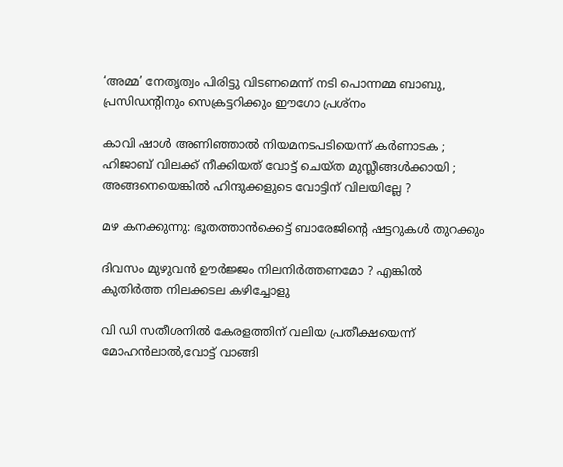‘അമ്മ’ നേതൃത്വം പിരിട്ടു വിടണമെന്ന് നടി പൊന്നമ്മ ബാബു, പ്രസിഡന്റിനും സെക്രട്ടറിക്കും ഈഗോ പ്രശ്‌നം

കാവി ഷാൾ അണിഞ്ഞാൽ നിയമനടപടിയെന്ന് കർണാടക ; ഹിജാബ് വിലക്ക് നീക്കിയത് വോട്ട് ചെയ്ത മുസ്ലീങ്ങൾക്കായി ; അങ്ങനെയെങ്കിൽ ഹിന്ദുക്കളുടെ വോട്ടിന് വിലയില്ലേ ?

മഴ കനക്കുന്നു: ഭൂതത്താന്‍ക്കെട്ട് ബാരേജിന്റെ ഷട്ടറുകള്‍ തുറക്കും

ദിവസം മുഴുവൻ ഊർജ്ജം നിലനിർത്തണമോ ? എങ്കിൽ കുതിർത്ത നിലക്കടല കഴിച്ചോളു

വി ഡി സതീശനില്‍ കേരളത്തിന് വലിയ പ്രതീക്ഷയെന്ന് മോഹന്‍ലാല്‍,വോട്ട് വാങ്ങി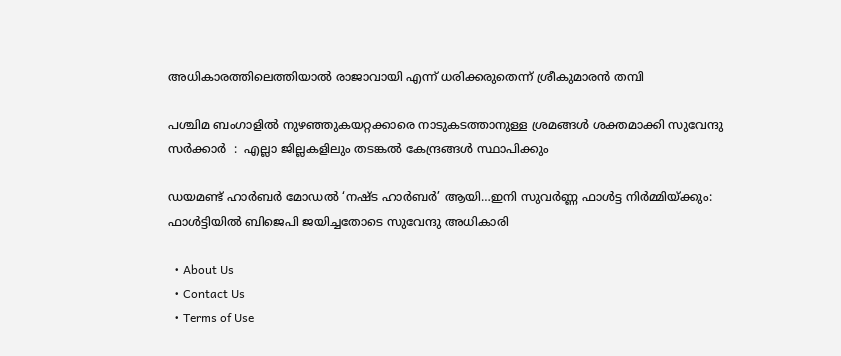അധികാരത്തിലെത്തിയാല്‍ രാജാവായി എന്ന് ധരിക്കരുതെന്ന് ശ്രീകുമാരന്‍ തമ്പി

പശ്ചിമ ബംഗാളിൽ നുഴഞ്ഞുകയറ്റക്കാരെ നാടുകടത്താനുള്ള ശ്രമങ്ങൾ ശക്തമാക്കി സുവേന്ദു സർക്കാർ  :  എല്ലാ ജില്ലകളിലും തടങ്കൽ കേന്ദ്രങ്ങൾ സ്ഥാപിക്കും

ഡയമണ്ട് ഹാര്‍ബര്‍ മോഡല്‍ ‘നഷ്ട ഹാര്‍ബര്‍’ ആയി…ഇനി സുവര്‍ണ്ണ ഫാള്‍ട്ട നിര്‍മ്മിയ്‌ക്കും: ഫാള്‍ട്ടിയില്‍ ബിജെപി ജയിച്ചതോടെ സുവേന്ദു അധികാരി

  • About Us
  • Contact Us
  • Terms of Use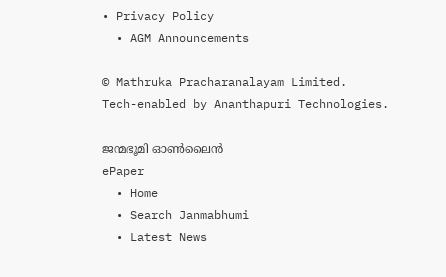• Privacy Policy
  • AGM Announcements

© Mathruka Pracharanalayam Limited.
Tech-enabled by Ananthapuri Technologies.

ജന്മഭൂമി ഓണ്‍ലൈന്‍
ePaper
  • Home
  • Search Janmabhumi
  • Latest News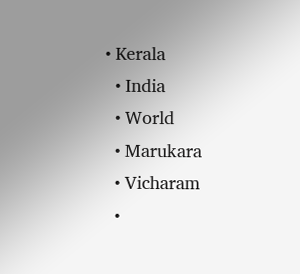• Kerala
  • India
  • World
  • Marukara
  • Vicharam
  •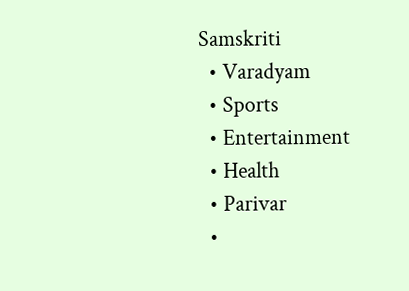Samskriti
  • Varadyam
  • Sports
  • Entertainment
  • Health
  • Parivar
  •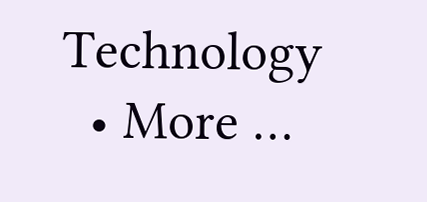Technology
  • More …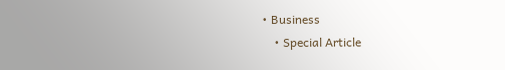• Business
    • Special Article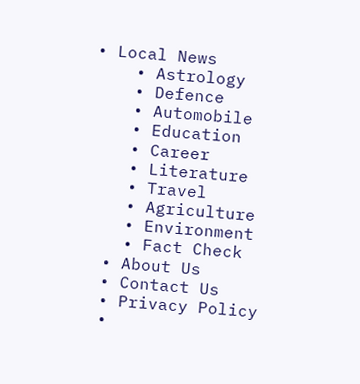• Local News
    • Astrology
    • Defence
    • Automobile
    • Education
    • Career
    • Literature
    • Travel
    • Agriculture
    • Environment
    • Fact Check
  • About Us
  • Contact Us
  • Privacy Policy
  •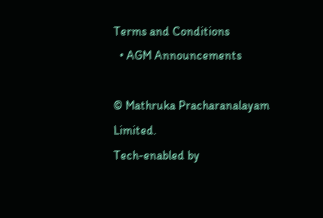Terms and Conditions
  • AGM Announcements

© Mathruka Pracharanalayam Limited.
Tech-enabled by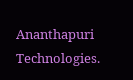Ananthapuri Technologies.